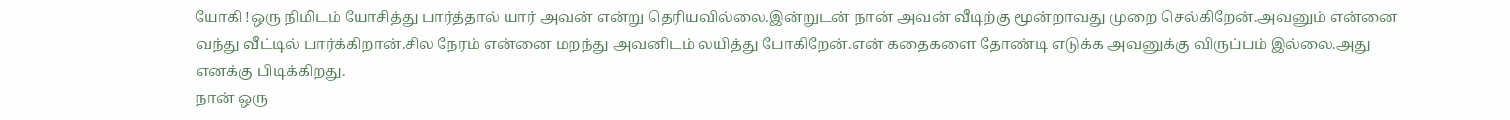யோகி !ஒரு நிமிடம் யோசித்து பார்த்தால் யார் அவன் என்று தெரியவில்லை.இன்றுடன் நான் அவன் வீடிற்கு மூன்றாவது முறை செல்கிறேன்.அவனும் என்னை வந்து வீட்டில் பார்க்கிறான்.சில நேரம் என்னை மறந்து அவனிடம் லயித்து போகிறேன்.என் கதைகளை தோண்டி எடுக்க அவனுக்கு விருப்பம் இல்லை.அது எனக்கு பிடிக்கிறது.
நான் ஒரு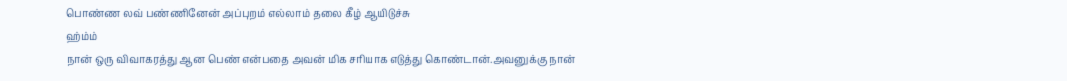பொண்ண லவ் பண்ணினேன் அப்புறம் எல்லாம் தலை கீழ் ஆயிடுச்சு
ஹ்ம்ம்
நான் ஒரு விவாகரத்து ஆன பெண் என்பதை அவன் மிக சரியாக எடுத்து கொண்டான்.அவனுக்கு நான்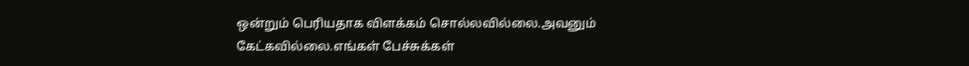ஒன்றும் பெரியதாக விளக்கம் சொல்லவில்லை.அவனும் கேட்கவில்லை.எங்கள் பேச்சுக்கள்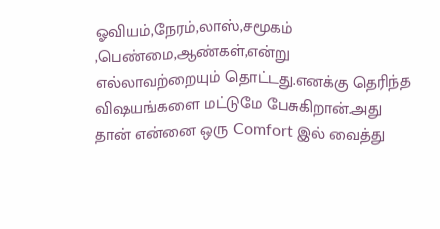ஓவியம்,நேரம்,லாஸ்,சமூகம் ,பெண்மை,ஆண்கள்,என்று எல்லாவற்றையும் தொட்டது.எனக்கு தெரிந்த விஷயங்களை மட்டுமே பேசுகிறான்.அது தான் என்னை ஒரு Comfort இல் வைத்து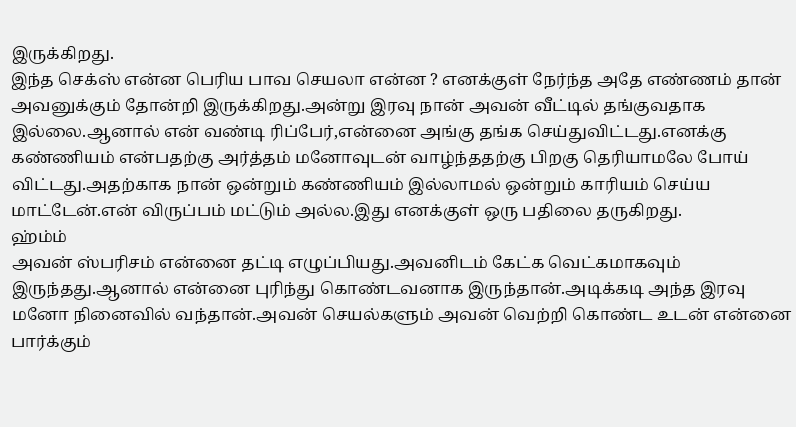இருக்கிறது.
இந்த செக்ஸ் என்ன பெரிய பாவ செயலா என்ன ? எனக்குள் நேர்ந்த அதே எண்ணம் தான் அவனுக்கும் தோன்றி இருக்கிறது.அன்று இரவு நான் அவன் வீட்டில் தங்குவதாக இல்லை.ஆனால் என் வண்டி ரிப்பேர்,என்னை அங்கு தங்க செய்துவிட்டது.எனக்கு கண்ணியம் என்பதற்கு அர்த்தம் மனோவுடன் வாழ்ந்ததற்கு பிறகு தெரியாமலே போய் விட்டது.அதற்காக நான் ஒன்றும் கண்ணியம் இல்லாமல் ஒன்றும் காரியம் செய்ய மாட்டேன்.என் விருப்பம் மட்டும் அல்ல.இது எனக்குள் ஒரு பதிலை தருகிறது.
ஹ்ம்ம்
அவன் ஸ்பரிசம் என்னை தட்டி எழுப்பியது.அவனிடம் கேட்க வெட்கமாகவும் இருந்தது.ஆனால் என்னை புரிந்து கொண்டவனாக இருந்தான்.அடிக்கடி அந்த இரவு மனோ நினைவில் வந்தான்.அவன் செயல்களும் அவன் வெற்றி கொண்ட உடன் என்னை பார்க்கும்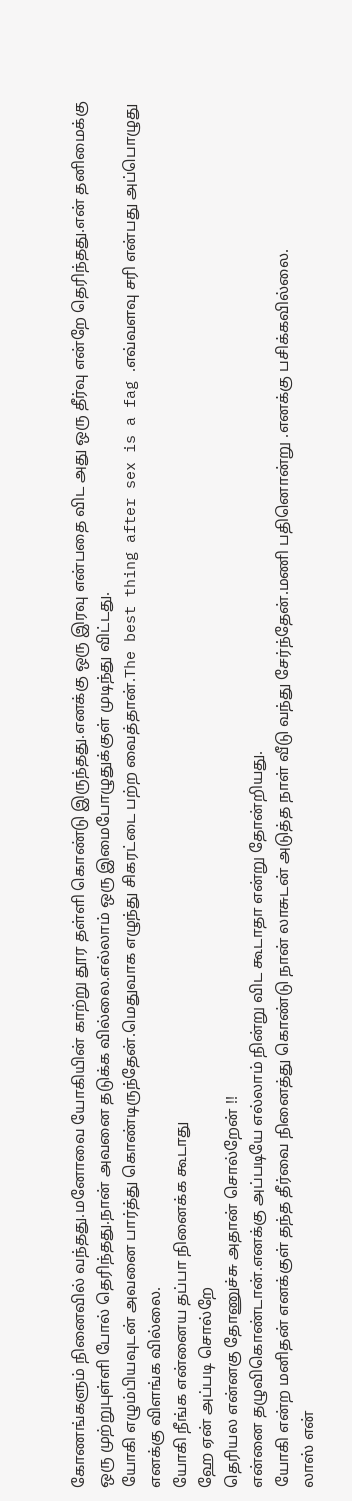கோணங்களும் நினைவில் வந்தது.மனோவை யோகியின் காற்று தூர தள்ளி கொண்டு இருந்தது.எனக்கு ஒரு இரவு என்பதை விட அது ஒரு தீர்வு என்றே தெரிந்தது.என் தனிமைக்கு ஒரு முற்றுபுள்ளி போல் தெரிந்தது.நான் அவனை தடுக்க வில்லை.எல்லாம் ஒரு இமைபோழுதுக்குள் முடிந்து விட்டது.
யோகி எழும்பியவுடன் அவனை பார்த்து கொண்டிருந்தேன்.மெதுவாக எழுந்து சிகரட்டை பற்ற வைத்தான்.The best thing after sex is a fag .எவ்வளவு சரி என்பது அப்பொழுது எனக்கு விளங்க வில்லை.
யோகி நீங்க என்னைய தப்பா நினைக்க கூடாது
ஹே ஏன் அப்படி சொல்றே
தெரியல என்னகு தோணுச்சு அதான் சொல்றேன் !!
என்னை தழுவிகொண்டான்.எனக்கு அப்படியே எல்லாம் நின்று விட கூடாதா என்று தோன்றியது.
யோகி என்ற மனிதன் எனக்குள் தந்த தீர்வை நினைத்து கொண்டு நான் லாசுடன் அடுத்த நாள் வீடு வந்து சேர்ந்தேன்.மணி பதினொன்று .எனக்கு பசிக்கவில்லை.
லாஸ் என்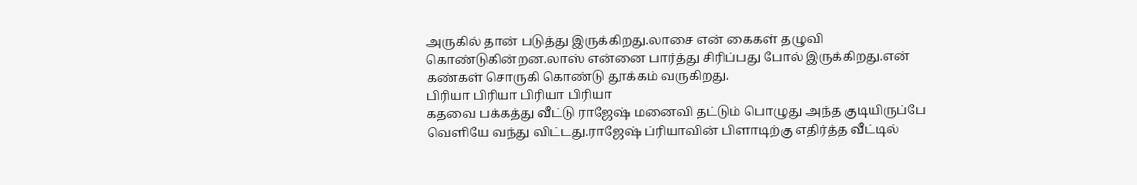அருகில் தான் படுத்து இருக்கிறது.லாசை என் கைகள் தழுவி கொண்டுகின்றன.லாஸ் என்னை பார்த்து சிரிப்பது போல் இருக்கிறது.என் கண்கள் சொருகி கொண்டு தூக்கம் வருகிறது.
பிரியா பிரியா பிரியா பிரியா
கதவை பக்கத்து வீட்டு ராஜேஷ் மனைவி தட்டும் பொழுது அந்த குடியிருப்பே வெளியே வந்து விட்டது.ராஜேஷ் ப்ரியாவின் பிளாடிற்கு எதிர்த்த வீட்டில்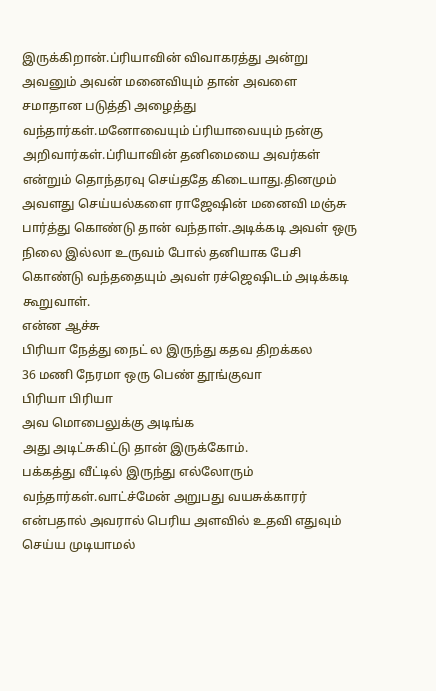இருக்கிறான்.ப்ரியாவின் விவாகரத்து அன்று அவனும் அவன் மனைவியும் தான் அவளை சமாதான படுத்தி அழைத்து வந்தார்கள்.மனோவையும் ப்ரியாவையும் நன்கு அறிவார்கள்.ப்ரியாவின் தனிமையை அவர்கள் என்றும் தொந்தரவு செய்ததே கிடையாது.தினமும் அவளது செய்யல்களை ராஜேஷின் மனைவி மஞ்சு பார்த்து கொண்டு தான் வந்தாள்.அடிக்கடி அவள் ஒரு நிலை இல்லா உருவம் போல் தனியாக பேசி கொண்டு வந்ததையும் அவள் ரச்ஜெஷிடம் அடிக்கடி கூறுவாள்.
என்ன ஆச்சு
பிரியா நேத்து நைட் ல இருந்து கதவ திறக்கல
36 மணி நேரமா ஒரு பெண் தூங்குவா
பிரியா பிரியா
அவ மொபைலுக்கு அடிங்க
அது அடிட்சுகிட்டு தான் இருக்கோம்.
பக்கத்து வீட்டில் இருந்து எல்லோரும் வந்தார்கள்.வாட்ச்மேன் அறுபது வயசுக்காரர் என்பதால் அவரால் பெரிய அளவில் உதவி எதுவும் செய்ய முடியாமல்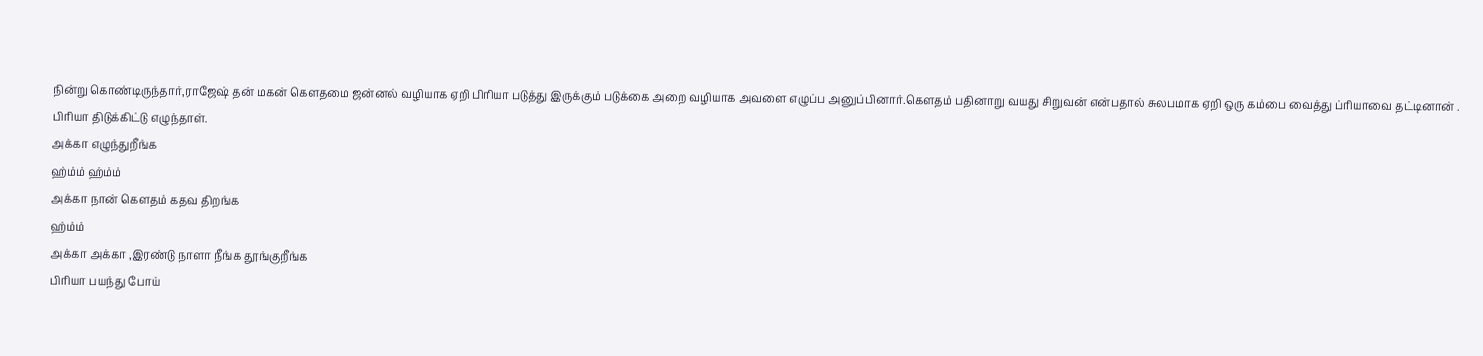நின்று கொண்டிருந்தார்,ராஜேஷ் தன் மகன் கௌதமை ஜன்னல் வழியாக ஏறி பிரியா படுத்து இருக்கும் படுக்கை அறை வழியாக அவளை எழுப்ப அனுப்பினார்.கெளதம் பதினாறு வயது சிறுவன் என்பதால் சுலபமாக ஏறி ஒரு கம்பை வைத்து ப்ரியாவை தட்டினான் .
பிரியா திடுக்கிட்டு எழுந்தாள்.
அக்கா எழுந்துறீங்க
ஹ்ம்ம் ஹ்ம்ம்
அக்கா நான் கௌதம் கதவ திறங்க
ஹ்ம்ம்
அக்கா அக்கா ,இரண்டு நாளா நீங்க தூங்குறீங்க
பிரியா பயந்து போய்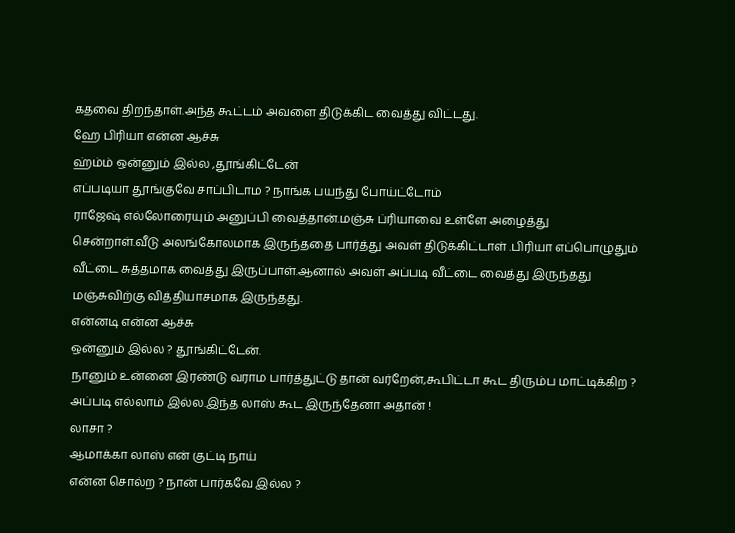கதவை திறந்தாள்.அந்த கூட்டம் அவளை திடுக்கிட வைத்து விட்டது.
ஹே பிரியா என்ன ஆச்சு
ஹ்ம்ம் ஒன்னும் இல்ல ,தூங்கிட்டேன்
எப்படியா தூங்குவே சாப்பிடாம ? நாங்க பயந்து போய்ட்டோம்
ராஜேஷ் எல்லோரையும் அனுப்பி வைத்தான்.மஞ்சு ப்ரியாவை உள்ளே அழைத்து சென்றாள்.வீடு அலங்கோலமாக இருந்ததை பார்த்து அவள் திடுக்கிட்டாள் .பிரியா எப்பொழுதும் வீட்டை சுத்தமாக வைத்து இருப்பாள்.ஆனால் அவள் அப்படி வீட்டை வைத்து இருந்தது மஞ்சுவிற்கு வித்தியாசமாக இருந்தது.
என்னடி என்ன ஆச்சு
ஒன்னும் இல்ல ? தூங்கிட்டேன்.
நானும் உன்னை இரண்டு வராம பார்த்துட்டு தான் வர்றேன்,கூபிட்டா கூட திரும்ப மாட்டிக்கிற ?
அப்படி எல்லாம் இல்ல.இந்த லாஸ் கூட இருந்தேனா அதான் !
லாசா ?
ஆமாக்கா லாஸ் என் குட்டி நாய்
என்ன சொல்ற ? நான் பார்கவே இல்ல ?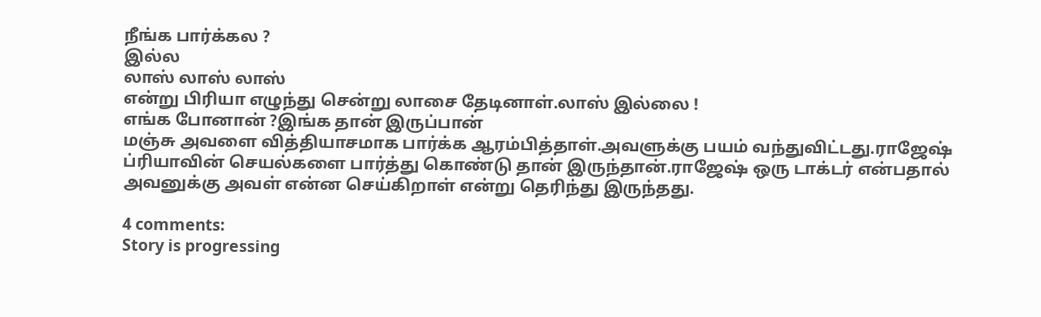நீங்க பார்க்கல ?
இல்ல
லாஸ் லாஸ் லாஸ்
என்று பிரியா எழுந்து சென்று லாசை தேடினாள்.லாஸ் இல்லை !
எங்க போனான் ?இங்க தான் இருப்பான்
மஞ்சு அவளை வித்தியாசமாக பார்க்க ஆரம்பித்தாள்.அவளுக்கு பயம் வந்துவிட்டது.ராஜேஷ் ப்ரியாவின் செயல்களை பார்த்து கொண்டு தான் இருந்தான்.ராஜேஷ் ஒரு டாக்டர் என்பதால் அவனுக்கு அவள் என்ன செய்கிறாள் என்று தெரிந்து இருந்தது.

4 comments:
Story is progressing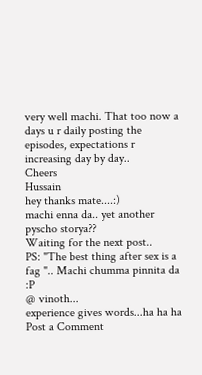very well machi. That too now a days u r daily posting the episodes, expectations r increasing day by day..
Cheers
Hussain
hey thanks mate....:)
machi enna da.. yet another pyscho storya??
Waiting for the next post..
PS: "The best thing after sex is a fag ".. Machi chumma pinnita da :P
@ vinoth...
experience gives words...ha ha ha
Post a Comment